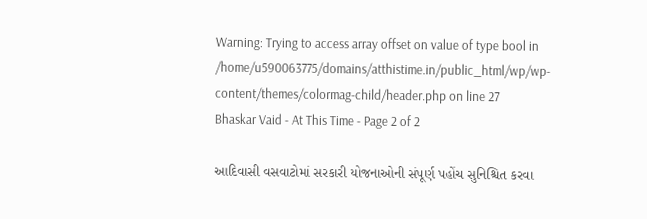Warning: Trying to access array offset on value of type bool in /home/u590063775/domains/atthistime.in/public_html/wp/wp-content/themes/colormag-child/header.php on line 27
Bhaskar Vaid - At This Time - Page 2 of 2

આદિવાસી વસવાટોમાં સરકારી યોજનાઓની સંપૂર્ણ પહોંચ સુનિશ્ચિત કરવા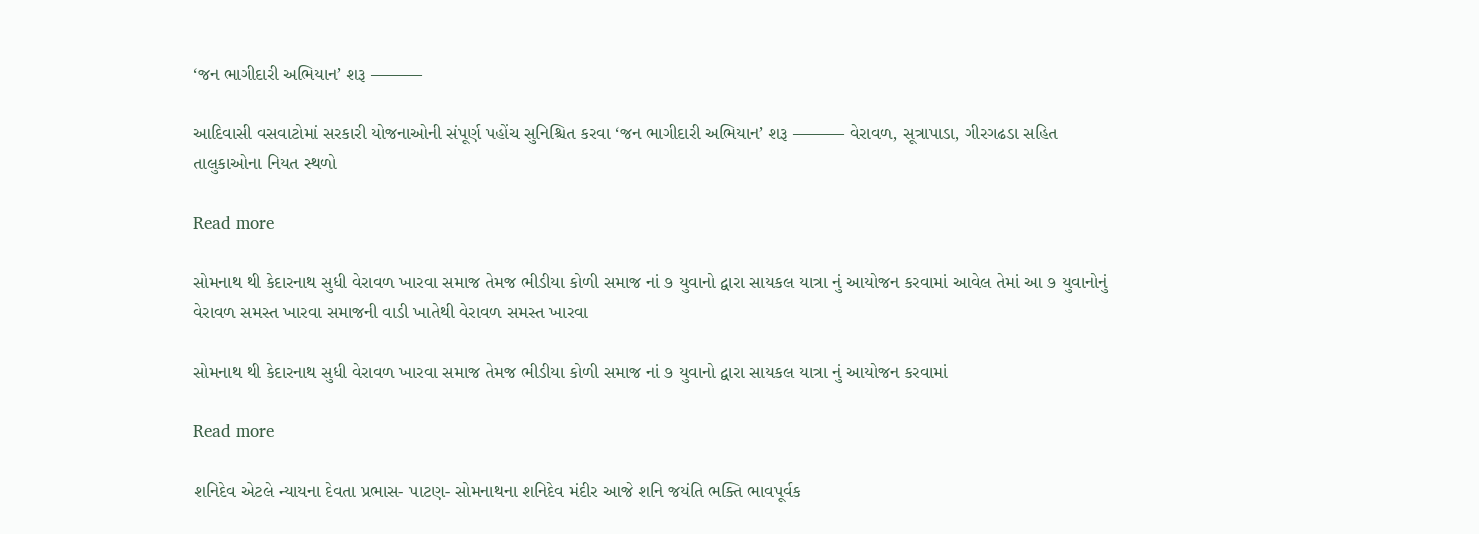‘જન ભાગીદારી અભિયાન’ શરૂ ———

આદિવાસી વસવાટોમાં સરકારી યોજનાઓની સંપૂર્ણ પહોંચ સુનિશ્ચિત કરવા ‘જન ભાગીદારી અભિયાન’ શરૂ ——— વેરાવળ, સૂત્રાપાડા, ગીરગઢડા સહિત તાલુકાઓના નિયત સ્થળો

Read more

સોમનાથ થી કેદારનાથ સુધી વેરાવળ ખારવા સમાજ તેમજ ભીડીયા કોળી સમાજ નાં ૭ યુવાનો દ્વારા સાયકલ યાત્રા નું આયોજન કરવામાં આવેલ તેમાં આ ૭ યુવાનોનું વેરાવળ સમસ્ત ખારવા સમાજની વાડી ખાતેથી વેરાવળ સમસ્ત ખારવા

સોમનાથ થી કેદારનાથ સુધી વેરાવળ ખારવા સમાજ તેમજ ભીડીયા કોળી સમાજ નાં ૭ યુવાનો દ્વારા સાયકલ યાત્રા નું આયોજન કરવામાં

Read more

શનિદેવ એટલે ન્યાયના દેવતા પ્રભાસ- પાટણ- સોમનાથના શનિદેવ મંદીર આજે શનિ જયંતિ ભક્તિ ભાવપૂર્વક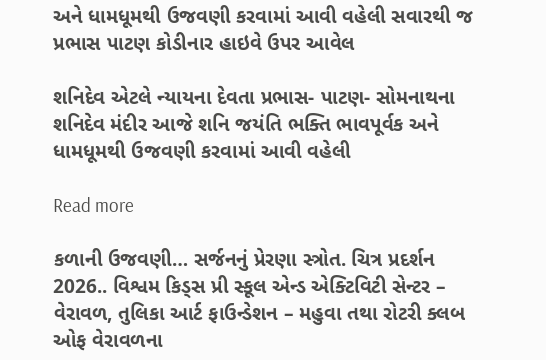અને ધામધૂમથી ઉજવણી કરવામાં આવી વહેલી સવારથી જ પ્રભાસ પાટણ કોડીનાર હાઇવે ઉપર આવેલ

શનિદેવ એટલે ન્યાયના દેવતા પ્રભાસ- પાટણ- સોમનાથના શનિદેવ મંદીર આજે શનિ જયંતિ ભક્તિ ભાવપૂર્વક અને ધામધૂમથી ઉજવણી કરવામાં આવી વહેલી

Read more

કળાની ઉજવણી… સર્જનનું પ્રેરણા સ્ત્રોત. ચિત્ર પ્રદર્શન 2026.. વિશ્વમ કિડ્સ પ્રી સ્કૂલ એન્ડ એક્ટિવિટી સેન્ટર – વેરાવળ, તુલિકા આર્ટ ફાઉન્ડેશન – મહુવા તથા રોટરી ક્લબ ઓફ વેરાવળના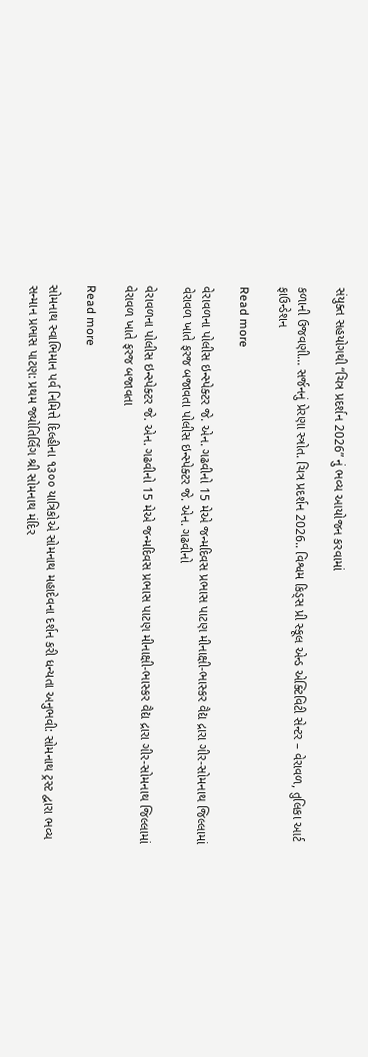સંયુક્ત સહયોગથી “ચિત્ર પ્રદર્શન 2026” નું ભવ્ય આયોજન કરવામાં

કળાની ઉજવણી… સર્જનનું પ્રેરણા સ્ત્રોત. ચિત્ર પ્રદર્શન 2026.. વિશ્વમ કિડ્સ પ્રી સ્કૂલ એન્ડ એક્ટિવિટી સેન્ટર – વેરાવળ, તુલિકા આર્ટ ફાઉન્ડેશન

Read more

વેરાવળના પોલીસ ઇન્સ્પેક્ટર જે. એન. ગઢવીનો 15 મેએ જન્મદિવસ પ્રભાસ પાટણ મીનાક્ષી-ભાસ્કર વૈદ્ય દ્રારા ગીર-સોમનાથ જિલ્લામાં વેરાવળ ખાતે ફરજ બજાવતા પોલીસ ઇન્સ્પેક્ટર જે. એન. ગઢવીનો

વેરાવળના પોલીસ ઇન્સ્પેક્ટર જે. એન. ગઢવીનો 15 મેએ જન્મદિવસ પ્રભાસ પાટણ મીનાક્ષી-ભાસ્કર વૈદ્ય દ્રારા ગીર-સોમનાથ જિલ્લામાં વેરાવળ ખાતે ફરજ બજાવતા

Read more

સોમનાથ સ્વાભિમાન પર્વ નિમિત્તે દિલ્હીના ૧૩૦૦ યાત્રિકોએ સોમનાથ મહાદેવના દર્શન કરી ધન્યતા અનુભવી: સોમનાથ ટ્રસ્ટ દ્વારા ભવ્ય સન્માન પ્રભાસ પાટણ: પ્રથમ જ્યોતિર્લિંગ શ્રી સોમનાથ મંદિર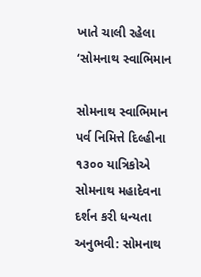ખાતે ચાલી રહેલા ‘સોમનાથ સ્વાભિમાન

સોમનાથ સ્વાભિમાન પર્વ નિમિત્તે દિલ્હીના ૧૩૦૦ યાત્રિકોએ સોમનાથ મહાદેવના દર્શન કરી ધન્યતા અનુભવી: સોમનાથ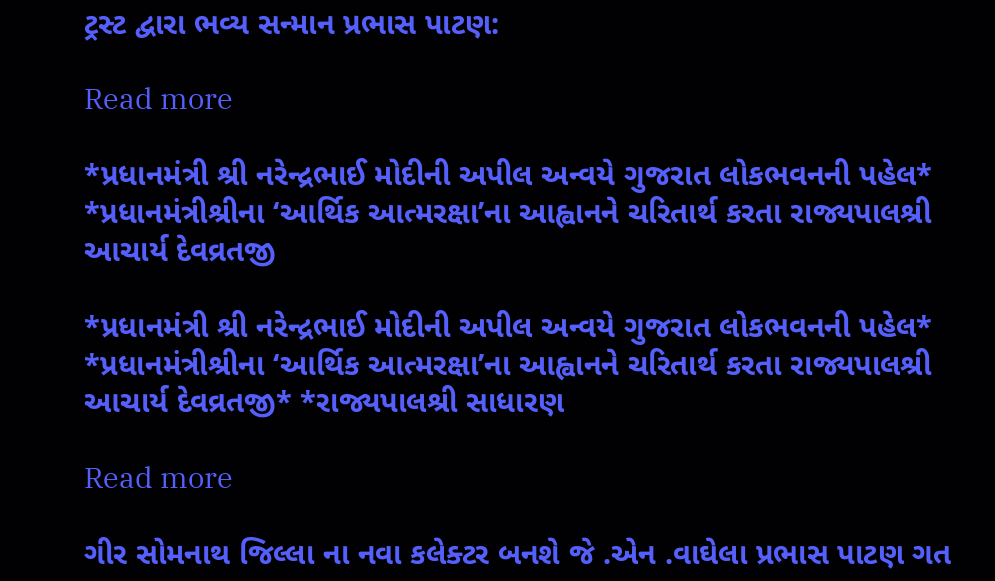ટ્રસ્ટ દ્વારા ભવ્ય સન્માન પ્રભાસ પાટણ:

Read more

*પ્રધાનમંત્રી શ્રી નરેન્દ્રભાઈ મોદીની અપીલ અન્વયે ગુજરાત લોકભવનની પહેલ* *પ્રધાનમંત્રીશ્રીના ‘આર્થિક આત્મરક્ષા’ના આહ્વાનને ચરિતાર્થ કરતા રાજ્યપાલશ્રી આચાર્ય દેવવ્રતજી

*પ્રધાનમંત્રી શ્રી નરેન્દ્રભાઈ મોદીની અપીલ અન્વયે ગુજરાત લોકભવનની પહેલ* *પ્રધાનમંત્રીશ્રીના ‘આર્થિક આત્મરક્ષા’ના આહ્વાનને ચરિતાર્થ કરતા રાજ્યપાલશ્રી આચાર્ય દેવવ્રતજી* *રાજ્યપાલશ્રી સાધારણ

Read more

ગીર સોમનાથ જિલ્લા ના નવા કલેક્ટર બનશે જે .એન .વાઘેલા પ્રભાસ પાટણ ગત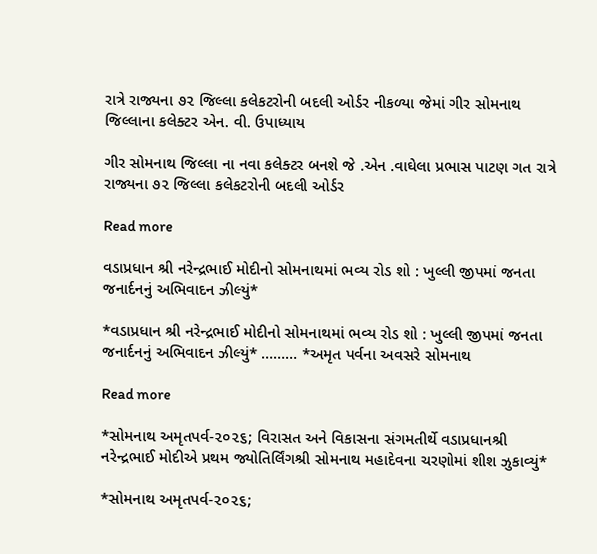રાત્રે રાજ્યના ૭૨ જિલ્લા કલેકટરોની બદલી ઓર્ડર નીકળ્યા જેમાં ગીર સોમનાથ જિલ્લાના કલેક્ટર એન. વી. ઉપાધ્યાય

ગીર સોમનાથ જિલ્લા ના નવા કલેક્ટર બનશે જે .એન .વાઘેલા પ્રભાસ પાટણ ગત રાત્રે રાજ્યના ૭૨ જિલ્લા કલેકટરોની બદલી ઓર્ડર

Read more

વડાપ્રધાન શ્રી નરેન્દ્રભાઈ મોદીનો સોમનાથમાં ભવ્ય રોડ શો : ખુલ્લી જીપમાં જનતા જનાર્દનનું અભિવાદન ઝીલ્યું*

*વડાપ્રધાન શ્રી નરેન્દ્રભાઈ મોદીનો સોમનાથમાં ભવ્ય રોડ શો : ખુલ્લી જીપમાં જનતા જનાર્દનનું અભિવાદન ઝીલ્યું* ……… *અમૃત પર્વના અવસરે સોમનાથ

Read more

*સોમનાથ અમૃતપર્વ-૨૦૨૬; વિરાસત અને વિકાસના સંગમતીર્થે વડાપ્રધાનશ્રી નરેન્દ્રભાઈ મોદીએ પ્રથમ જ્યોતિર્લિંગશ્રી સોમનાથ મહાદેવના ચરણોમાં શીશ ઝુકાવ્યું*

*સોમનાથ અમૃતપર્વ-૨૦૨૬;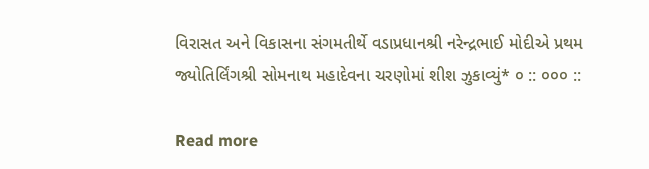વિરાસત અને વિકાસના સંગમતીર્થે વડાપ્રધાનશ્રી નરેન્દ્રભાઈ મોદીએ પ્રથમ જ્યોતિર્લિંગશ્રી સોમનાથ મહાદેવના ચરણોમાં શીશ ઝુકાવ્યું* ૦ :: ૦૦૦ ::

Read more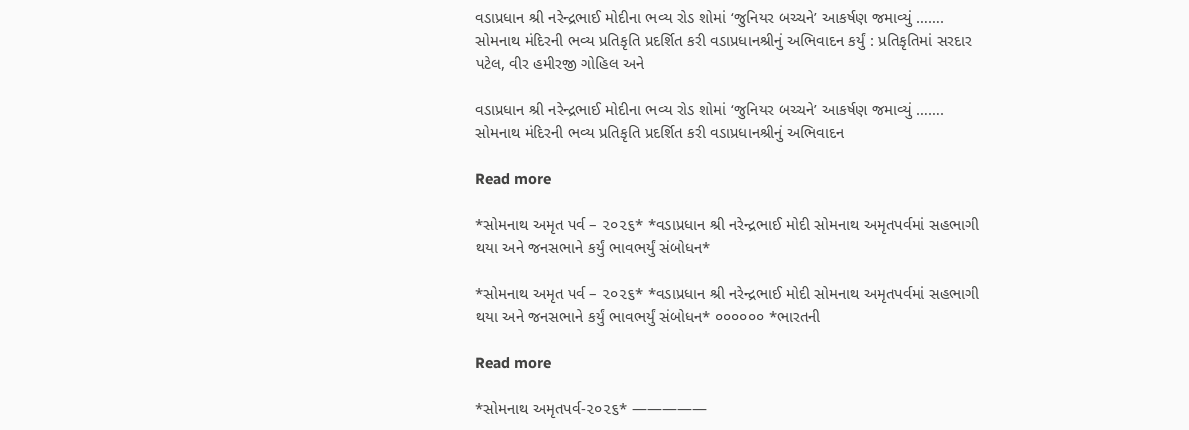વડાપ્રધાન શ્રી નરેન્દ્રભાઈ મોદીના ભવ્ય રોડ શોમાં ‘જુનિયર બચ્ચને’ આકર્ષણ જમાવ્યું ……. સોમનાથ મંદિરની ભવ્ય પ્રતિકૃતિ પ્રદર્શિત કરી વડાપ્રધાનશ્રીનું અભિવાદન કર્યું : પ્રતિકૃતિમાં સરદાર પટેલ, વીર હમીરજી ગોહિલ અને

વડાપ્રધાન શ્રી નરેન્દ્રભાઈ મોદીના ભવ્ય રોડ શોમાં ‘જુનિયર બચ્ચને’ આકર્ષણ જમાવ્યું ……. સોમનાથ મંદિરની ભવ્ય પ્રતિકૃતિ પ્રદર્શિત કરી વડાપ્રધાનશ્રીનું અભિવાદન

Read more

*સોમનાથ અમૃત પર્વ – ૨૦૨૬* *વડાપ્રધાન શ્રી નરેન્દ્રભાઈ મોદી સોમનાથ અમૃતપર્વમાં સહભાગી થયા અને જનસભાને કર્યું ભાવભર્યું સંબોધન*

*સોમનાથ અમૃત પર્વ – ૨૦૨૬* *વડાપ્રધાન શ્રી નરેન્દ્રભાઈ મોદી સોમનાથ અમૃતપર્વમાં સહભાગી થયા અને જનસભાને કર્યું ભાવભર્યું સંબોધન* ૦૦૦૦૦૦ *ભારતની

Read more

*સોમનાથ અમૃતપર્વ-૨૦૨૬* —————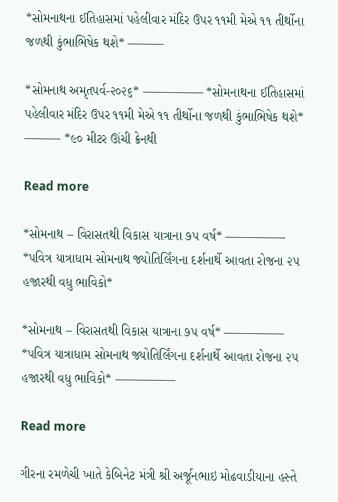*સોમનાથના ઈતિહાસમાં પહેલીવાર મંદિર ઉપર ૧૧મી મેએ ૧૧ તીર્થોના જળથી કુંભાભિષેક થશે* ———

*સોમનાથ અમૃતપર્વ-૨૦૨૬* ————— *સોમનાથના ઈતિહાસમાં પહેલીવાર મંદિર ઉપર ૧૧મી મેએ ૧૧ તીર્થોના જળથી કુંભાભિષેક થશે* ——— *૯૦ મીટર ઊંચી ક્રેનથી

Read more

*સોમનાથ – વિરાસતથી વિકાસ યાત્રાના ૭૫ વર્ષ* ————— *પવિત્ર યાત્રાધામ સોમનાથ જ્યોતિર્લિંગના દર્શનાર્થે આવતા રોજના ૨૫ હજારથી વધુ ભાવિકો*

*સોમનાથ – વિરાસતથી વિકાસ યાત્રાના ૭૫ વર્ષ* ————— *પવિત્ર યાત્રાધામ સોમનાથ જ્યોતિર્લિંગના દર્શનાર્થે આવતા રોજના ૨૫ હજારથી વધુ ભાવિકો* —————

Read more

ગીરના રમળેચી ખાતે કેબિનેટ મંત્રી શ્રી અર્જૂનભાઇ મોઢવાડીયાના હસ્તે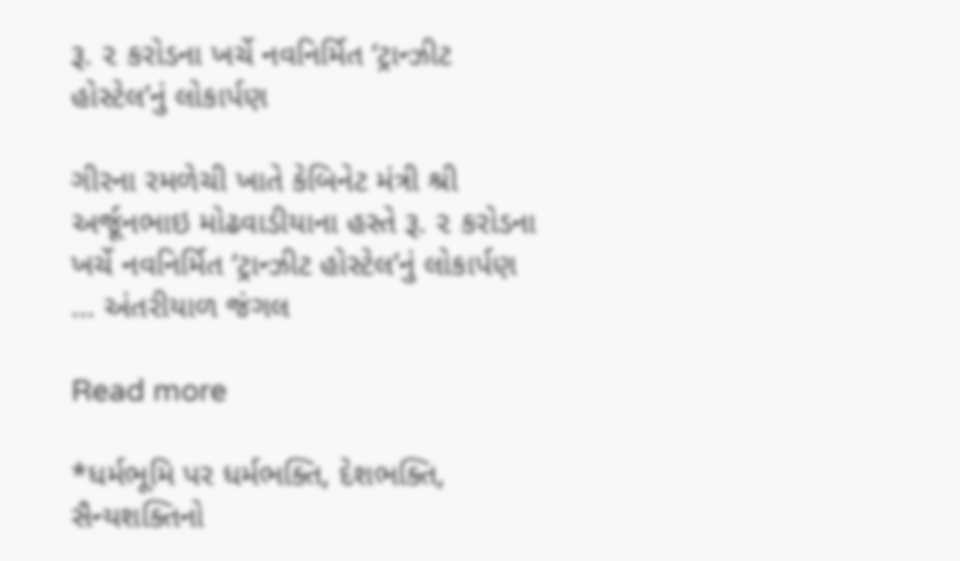રૂ. ૨ કરોડના ખર્ચે નવનિર્મિત ‘ટ્રાન્ઝીટ હોસ્ટેલ’નું લોકાર્પણ

ગીરના રમળેચી ખાતે કેબિનેટ મંત્રી શ્રી અર્જૂનભાઇ મોઢવાડીયાના હસ્તે રૂ. ૨ કરોડના ખર્ચે નવનિર્મિત ‘ટ્રાન્ઝીટ હોસ્ટેલ’નું લોકાર્પણ … અંતરીયાળ જંગલ

Read more

*ધર્મભૂમિ પર ધર્મભક્તિ, દેશભક્તિ, સૈન્યશક્તિનો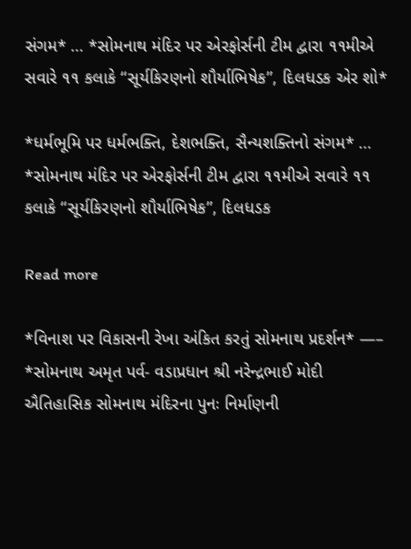સંગમ* … *સોમનાથ મંદિર પર એરફોર્સની ટીમ દ્વારા ૧૧મીએ સવારે ૧૧ કલાકે “સૂર્યકિરણનો શૌર્યાભિષેક”, દિલધડક એર શો*

*ધર્મભૂમિ પર ધર્મભક્તિ, દેશભક્તિ, સૈન્યશક્તિનો સંગમ* … *સોમનાથ મંદિર પર એરફોર્સની ટીમ દ્વારા ૧૧મીએ સવારે ૧૧ કલાકે “સૂર્યકિરણનો શૌર્યાભિષેક”, દિલધડક

Read more

*વિનાશ પર વિકાસની રેખા અંકિત કરતું સોમનાથ પ્રદર્શન* —– *સોમનાથ અમૃત પર્વ- વડાપ્રધાન શ્રી નરેન્દ્રભાઈ મોદી ઐતિહાસિક સોમનાથ મંદિરના પુનઃ નિર્માણની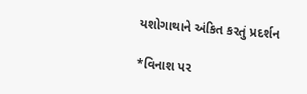યશોગાથાને અંકિત કરતું પ્રદર્શન

*વિનાશ પર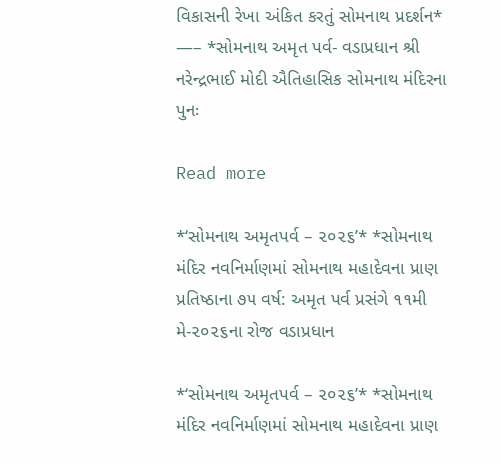વિકાસની રેખા અંકિત કરતું સોમનાથ પ્રદર્શન* —– *સોમનાથ અમૃત પર્વ- વડાપ્રધાન શ્રી નરેન્દ્રભાઈ મોદી ઐતિહાસિક સોમનાથ મંદિરના પુનઃ

Read more

*‘સોમનાથ અમૃતપર્વ – ૨૦૨૬’* *સોમનાથ મંદિર નવનિર્માણમાં સોમનાથ મહાદેવના પ્રાણ પ્રતિષ્ઠાના ૭૫ વર્ષ: અમૃત પર્વ પ્રસંગે ૧૧મી મે-૨૦૨૬ના રોજ વડાપ્રધાન

*‘સોમનાથ અમૃતપર્વ – ૨૦૨૬’* *સોમનાથ મંદિર નવનિર્માણમાં સોમનાથ મહાદેવના પ્રાણ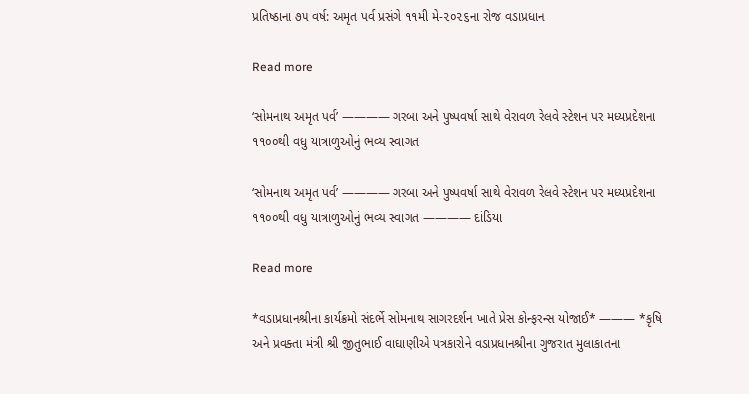પ્રતિષ્ઠાના ૭૫ વર્ષ: અમૃત પર્વ પ્રસંગે ૧૧મી મે-૨૦૨૬ના રોજ વડાપ્રધાન

Read more

‘સોમનાથ અમૃત પર્વ’ ———— ગરબા અને પુષ્પવર્ષા સાથે વેરાવળ રેલવે સ્ટેશન પર મધ્યપ્રદેશના ૧૧૦૦થી વધુ યાત્રાળુઓનું ભવ્ય સ્વાગત

‘સોમનાથ અમૃત પર્વ’ ———— ગરબા અને પુષ્પવર્ષા સાથે વેરાવળ રેલવે સ્ટેશન પર મધ્યપ્રદેશના ૧૧૦૦થી વધુ યાત્રાળુઓનું ભવ્ય સ્વાગત ———— દાંડિયા

Read more

*વડાપ્રધાનશ્રીના કાર્યક્રમો સંદર્ભે સોમનાથ સાગરદર્શન ખાતે પ્રેસ કોન્ફરન્સ યોજાઈ* ——— *કૃષિ અને પ્રવક્તા મંત્રી શ્રી જીતુભાઈ વાઘાણીએ પત્રકારોને વડાપ્રધાનશ્રીના ગુજરાત મુલાકાતના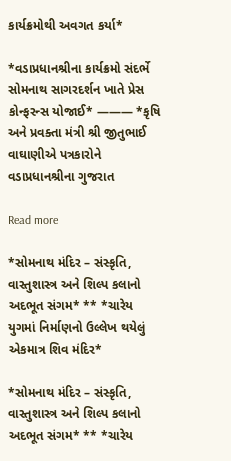કાર્યક્રમોથી અવગત કર્યા*

*વડાપ્રધાનશ્રીના કાર્યક્રમો સંદર્ભે સોમનાથ સાગરદર્શન ખાતે પ્રેસ કોન્ફરન્સ યોજાઈ* ——— *કૃષિ અને પ્રવક્તા મંત્રી શ્રી જીતુભાઈ વાઘાણીએ પત્રકારોને વડાપ્રધાનશ્રીના ગુજરાત

Read more

*સોમનાથ મંદિર – સંસ્કૃતિ, વાસ્તુશાસ્ત્ર અને શિલ્પ કલાનો અદભૂત સંગમ* ** *ચારેય યુગમાં નિર્માણનો ઉલ્લેખ થયેલું એકમાત્ર શિવ મંદિર*

*સોમનાથ મંદિર – સંસ્કૃતિ, વાસ્તુશાસ્ત્ર અને શિલ્પ કલાનો અદભૂત સંગમ* ** *ચારેય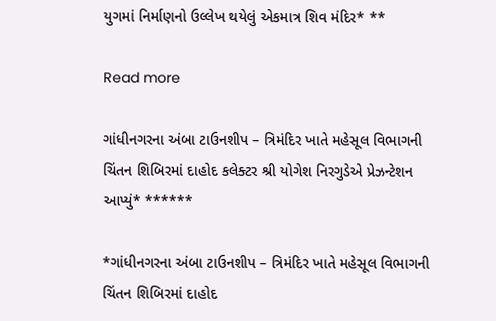યુગમાં નિર્માણનો ઉલ્લેખ થયેલું એકમાત્ર શિવ મંદિર* **

Read more

ગાંધીનગરના અંબા ટાઉનશીપ – ત્રિમંદિર ખાતે મહેસૂલ વિભાગની ચિંતન શિબિરમાં દાહોદ કલેક્ટર શ્રી યોગેશ નિરગુડેએ પ્રેઝન્ટેશન આપ્યું* ******

*ગાંધીનગરના અંબા ટાઉનશીપ – ત્રિમંદિર ખાતે મહેસૂલ વિભાગની ચિંતન શિબિરમાં દાહોદ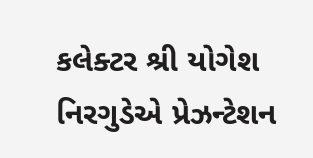કલેક્ટર શ્રી યોગેશ નિરગુડેએ પ્રેઝન્ટેશન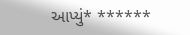આપ્યું* ******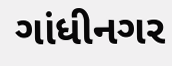ગાંધીનગર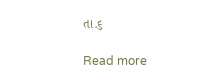તા.૬

Read more